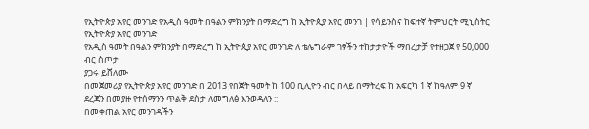የኢትዮጵያ አየር መንገድ የአዲስ ዓመት በዓልን ምክንያት በማድረግ ከ ኢትዮጲያ አየር መንገ | የሳይንስና ከፍተኛ ትምህርት ሚኒስትር
የኢትዮጵያ አየር መንገድ
የአዲስ ዓመት በዓልን ምክንያት በማድረግ ከ ኢትዮጲያ አየር መንገድ ለ ቴሌግራም ገፃችን ተከታታዮች ማበረታቻ የተዘጋጀ የ 50,000 ብር ስጦታ
ያጋሩ ይሸለሙ
በመጀመሪያ የኢትዮጵያ አየር መንገድ በ 2013 የበጀት ዓመት ከ 100 ቢሊዮን ብር በላይ በማትረፍ ከ አፍርካ 1 ኛ ከዓለም 9 ኛ ደረጃን በመያዙ የተሰማንን ጥልቅ ደስታ ለመግለፅ እንወዳለን ::
በመቀጠል አየር መንገዳችን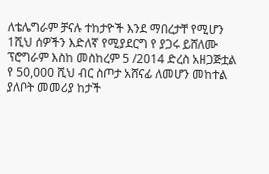ለቴሌግራም ቻናሉ ተከታዮች እንደ ማበረታቸ የሚሆን 1ሺህ ሰዎችን እድለኛ የሚያደርግ የ ያጋሩ ይሸለሙ ፕሮግራም እስከ መስከረም 5 /2014 ድረስ አዘጋጅቷል
የ 50,000 ሺህ ብር ስጦታ አሸናፊ ለመሆን መከተል ያለቦት መመሪያ ከታች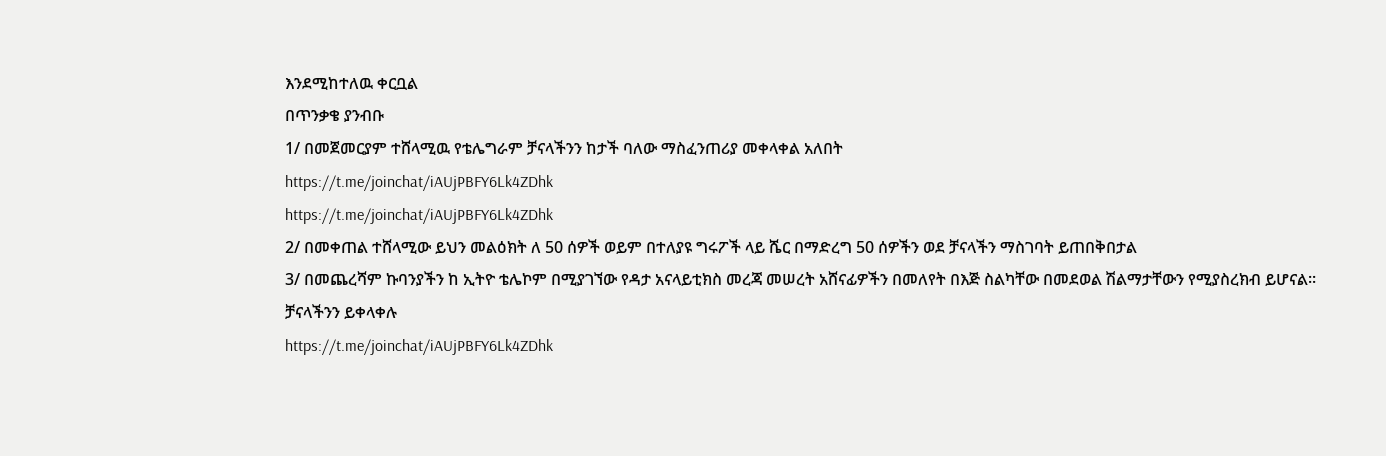እንደሚከተለዉ ቀርቧል
በጥንቃቄ ያንብቡ
1/ በመጀመርያም ተሸላሚዉ የቴሌግራም ቻናላችንን ከታች ባለው ማስፈንጠሪያ መቀላቀል አለበት
https://t.me/joinchat/iAUjPBFY6Lk4ZDhk
https://t.me/joinchat/iAUjPBFY6Lk4ZDhk
2/ በመቀጠል ተሸላሚው ይህን መልዕክት ለ 50 ሰዎች ወይም በተለያዩ ግሩፖች ላይ ሼር በማድረግ 50 ሰዎችን ወደ ቻናላችን ማስገባት ይጠበቅበታል
3/ በመጨረሻም ኩባንያችን ከ ኢትዮ ቴሌኮም በሚያገኘው የዳታ አናላይቲክስ መረጃ መሠረት አሸናፊዎችን በመለየት በእጅ ስልካቸው በመደወል ሽልማታቸውን የሚያስረክብ ይሆናል፡፡
ቻናላችንን ይቀላቀሉ
https://t.me/joinchat/iAUjPBFY6Lk4ZDhk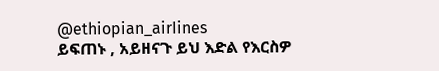@ethiopian_airIines
ይፍጠኑ , አይዘናጉ ይህ እድል የእርስዎ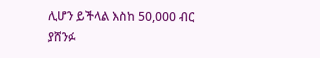ሊሆን ይችላል እስከ 50,000 ብር ያሸንፉ